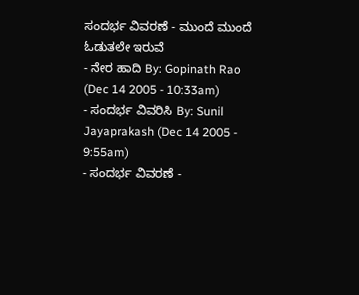ಸಂದರ್ಭ ವಿವರಣೆ - ಮುಂದೆ ಮುಂದೆ ಓಡುತಲೇ ಇರುವೆ
- ನೇರ ಹಾದಿ By: Gopinath Rao (Dec 14 2005 - 10:33am)
- ಸಂದರ್ಭ ವಿವರಿಸಿ By: Sunil Jayaprakash (Dec 14 2005 - 9:55am)
- ಸಂದರ್ಭ ವಿವರಣೆ -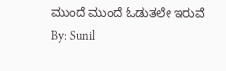ಮುಂದೆ ಮುಂದೆ ಓಡುತಲೇ ಇರುವೆ By: Sunil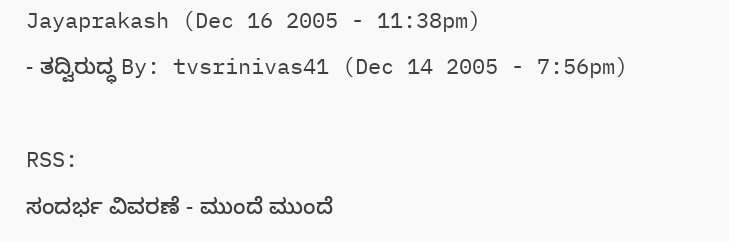Jayaprakash (Dec 16 2005 - 11:38pm)
- ತದ್ವಿರುದ್ಧ By: tvsrinivas41 (Dec 14 2005 - 7:56pm)

RSS:
ಸಂದರ್ಭ ವಿವರಣೆ - ಮುಂದೆ ಮುಂದೆ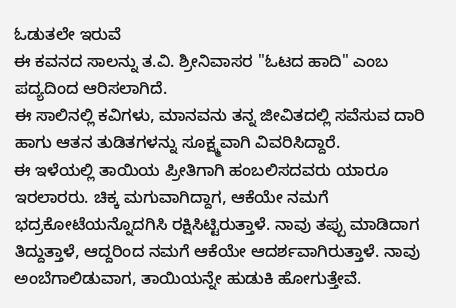ಓಡುತಲೇ ಇರುವೆ
ಈ ಕವನದ ಸಾಲನ್ನು ತ.ವಿ. ಶ್ರೀನಿವಾಸರ "ಓಟದ ಹಾದಿ" ಎಂಬ ಪದ್ಯದಿಂದ ಆರಿಸಲಾಗಿದೆ.
ಈ ಸಾಲಿನಲ್ಲಿ ಕವಿಗಳು, ಮಾನವನು ತನ್ನ ಜೀವಿತದಲ್ಲಿ ಸವೆಸುವ ದಾರಿ ಹಾಗು ಆತನ ತುಡಿತಗಳನ್ನು ಸೂಕ್ಷ್ಮವಾಗಿ ವಿವರಿಸಿದ್ದಾರೆ.
ಈ ಇಳೆಯಲ್ಲಿ ತಾಯಿಯ ಪ್ರೀತಿಗಾಗಿ ಹಂಬಲಿಸದವರು ಯಾರೂ ಇರಲಾರರು. ಚಿಕ್ಕ ಮಗುವಾಗಿದ್ದಾಗ, ಆಕೆಯೇ ನಮಗೆ ಭದ್ರಕೋಟೆಯನ್ನೊದಗಿಸಿ ರಕ್ಷಿಸಿಟ್ಟಿರುತ್ತಾಳೆ. ನಾವು ತಪ್ಪು ಮಾಡಿದಾಗ ತಿದ್ದುತ್ತಾಳೆ, ಆದ್ದರಿಂದ ನಮಗೆ ಆಕೆಯೇ ಆದರ್ಶವಾಗಿರುತ್ತಾಳೆ. ನಾವು ಅಂಬೆಗಾಲಿಡುವಾಗ, ತಾಯಿಯನ್ನೇ ಹುಡುಕಿ ಹೋಗುತ್ತೇವೆ.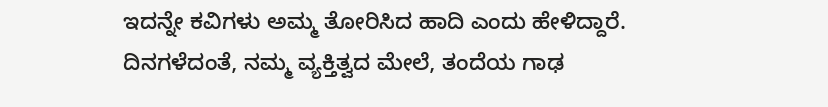ಇದನ್ನೇ ಕವಿಗಳು ಅಮ್ಮ ತೋರಿಸಿದ ಹಾದಿ ಎಂದು ಹೇಳಿದ್ದಾರೆ.
ದಿನಗಳೆದಂತೆ, ನಮ್ಮ ವ್ಯಕ್ತಿತ್ವದ ಮೇಲೆ, ತಂದೆಯ ಗಾಢ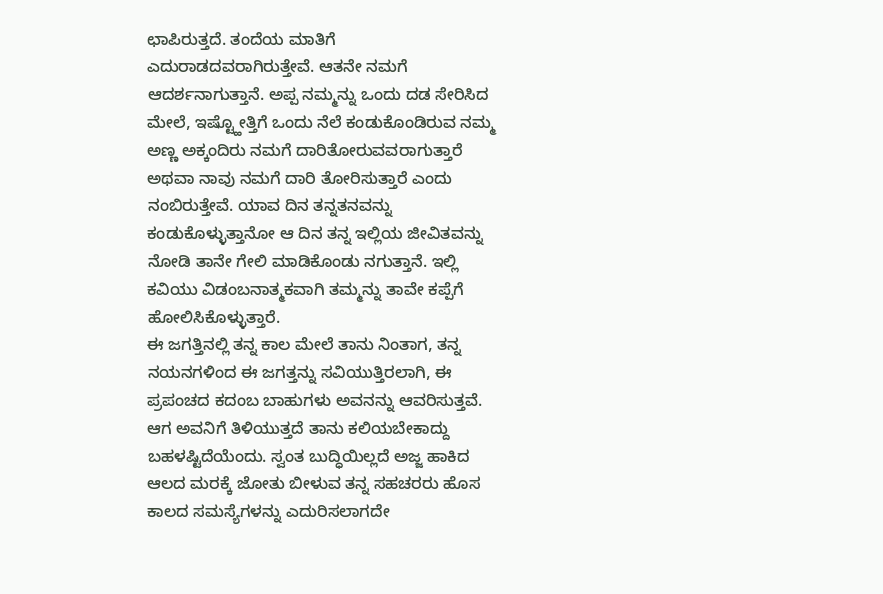ಛಾಪಿರುತ್ತದೆ. ತಂದೆಯ ಮಾತಿಗೆ ಎದುರಾಡದವರಾಗಿರುತ್ತೇವೆ. ಆತನೇ ನಮಗೆ ಆದರ್ಶನಾಗುತ್ತಾನೆ. ಅಪ್ಪ ನಮ್ಮನ್ನು ಒಂದು ದಡ ಸೇರಿಸಿದ ಮೇಲೆ, ಇಷ್ಟ್ಹೋತ್ತಿಗೆ ಒಂದು ನೆಲೆ ಕಂಡುಕೊಂಡಿರುವ ನಮ್ಮ ಅಣ್ಣ ಅಕ್ಕಂದಿರು ನಮಗೆ ದಾರಿತೋರುವವರಾಗುತ್ತಾರೆ ಅಥವಾ ನಾವು ನಮಗೆ ದಾರಿ ತೋರಿಸುತ್ತಾರೆ ಎಂದು ನಂಬಿರುತ್ತೇವೆ. ಯಾವ ದಿನ ತನ್ನತನವನ್ನು ಕಂಡುಕೊಳ್ಳುತ್ತಾನೋ ಆ ದಿನ ತನ್ನ ಇಲ್ಲಿಯ ಜೀವಿತವನ್ನು ನೋಡಿ ತಾನೇ ಗೇಲಿ ಮಾಡಿಕೊಂಡು ನಗುತ್ತಾನೆ. ಇಲ್ಲಿ ಕವಿಯು ವಿಡಂಬನಾತ್ಮಕವಾಗಿ ತಮ್ಮನ್ನು ತಾವೇ ಕಪ್ಪೆಗೆ ಹೋಲಿಸಿಕೊಳ್ಳುತ್ತಾರೆ.
ಈ ಜಗತ್ತಿನಲ್ಲಿ ತನ್ನ ಕಾಲ ಮೇಲೆ ತಾನು ನಿಂತಾಗ, ತನ್ನ ನಯನಗಳಿಂದ ಈ ಜಗತ್ತನ್ನು ಸವಿಯುತ್ತಿರಲಾಗಿ, ಈ ಪ್ರಪಂಚದ ಕದಂಬ ಬಾಹುಗಳು ಅವನನ್ನು ಆವರಿಸುತ್ತವೆ. ಆಗ ಅವನಿಗೆ ತಿಳಿಯುತ್ತದೆ ತಾನು ಕಲಿಯಬೇಕಾದ್ದು ಬಹಳಷ್ಟಿದೆಯೆಂದು. ಸ್ವಂತ ಬುದ್ಧಿಯಿಲ್ಲದೆ ಅಜ್ಜ ಹಾಕಿದ ಆಲದ ಮರಕ್ಕೆ ಜೋತು ಬೀಳುವ ತನ್ನ ಸಹಚರರು ಹೊಸ ಕಾಲದ ಸಮಸ್ಯೆಗಳನ್ನು ಎದುರಿಸಲಾಗದೇ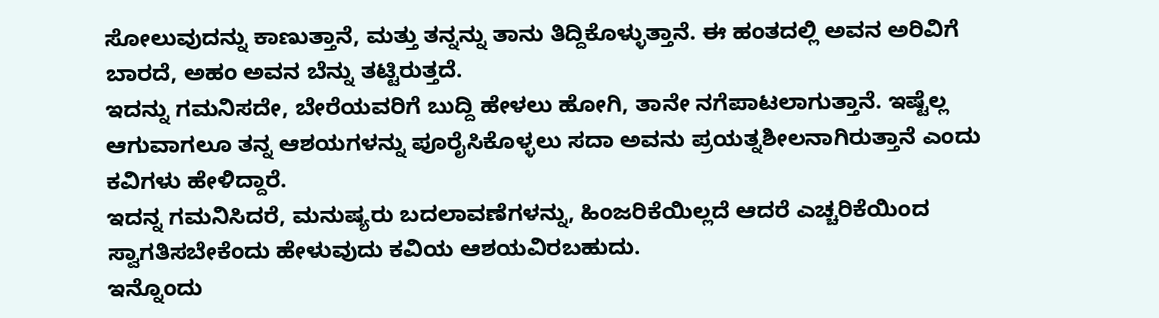ಸೋಲುವುದನ್ನು ಕಾಣುತ್ತಾನೆ, ಮತ್ತು ತನ್ನನ್ನು ತಾನು ತಿದ್ದಿಕೊಳ್ಳುತ್ತಾನೆ. ಈ ಹಂತದಲ್ಲಿ ಅವನ ಅರಿವಿಗೆ ಬಾರದೆ, ಅಹಂ ಅವನ ಬೆನ್ನು ತಟ್ಟಿರುತ್ತದೆ.
ಇದನ್ನು ಗಮನಿಸದೇ, ಬೇರೆಯವರಿಗೆ ಬುದ್ದಿ ಹೇಳಲು ಹೋಗಿ, ತಾನೇ ನಗೆಪಾಟಲಾಗುತ್ತಾನೆ. ಇಷ್ಟೆಲ್ಲ ಆಗುವಾಗಲೂ ತನ್ನ ಆಶಯಗಳನ್ನು ಪೂರೈಸಿಕೊಳ್ಳಲು ಸದಾ ಅವನು ಪ್ರಯತ್ನಶೀಲನಾಗಿರುತ್ತಾನೆ ಎಂದು ಕವಿಗಳು ಹೇಳಿದ್ದಾರೆ.
ಇದನ್ನ ಗಮನಿಸಿದರೆ, ಮನುಷ್ಯರು ಬದಲಾವಣೆಗಳನ್ನು, ಹಿಂಜರಿಕೆಯಿಲ್ಲದೆ ಆದರೆ ಎಚ್ಚರಿಕೆಯಿಂದ ಸ್ವಾಗತಿಸಬೇಕೆಂದು ಹೇಳುವುದು ಕವಿಯ ಆಶಯವಿರಬಹುದು.
ಇನ್ನೊಂದು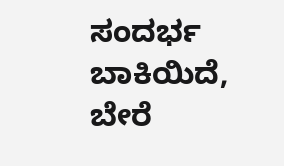ಸಂದರ್ಭ ಬಾಕಿಯಿದೆ, ಬೇರೆ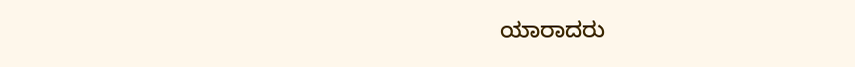ಯಾರಾದರು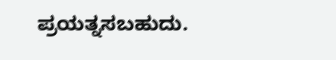ಪ್ರಯತ್ನಸಬಹುದು.